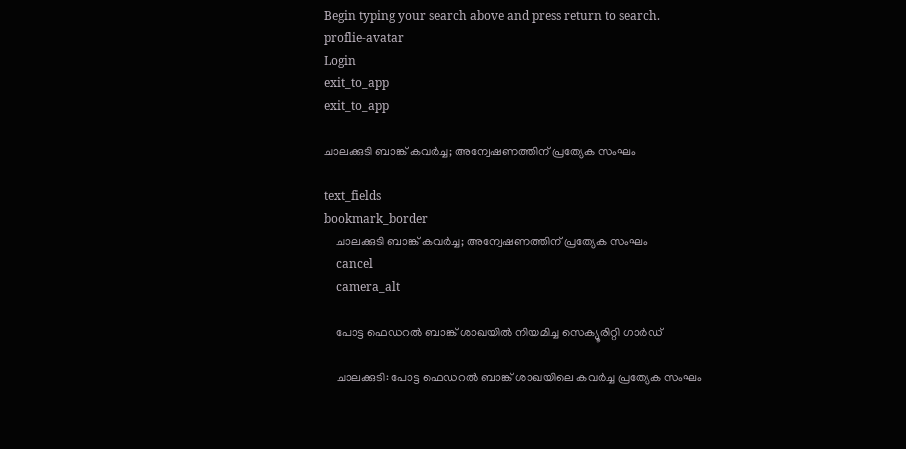Begin typing your search above and press return to search.
proflie-avatar
Login
exit_to_app
exit_to_app

ചാലക്കുടി ബാങ്ക് കവർച്ച; അന്വേഷണത്തിന് പ്രത്യേക സംഘം

text_fields
bookmark_border
    ചാലക്കുടി ബാങ്ക് കവർച്ച; അന്വേഷണത്തിന് പ്രത്യേക സംഘം
    cancel
    camera_alt

    പോട്ട ഫെഡറൽ ബാങ്ക് ശാഖയിൽ നിയമിച്ച സെക്യൂരിറ്റി ഗാർഡ്

    ചാലക്കുടി: പോട്ട ഫെഡറൽ ബാങ്ക് ശാഖയിലെ കവർച്ച പ്രത്യേക സംഘം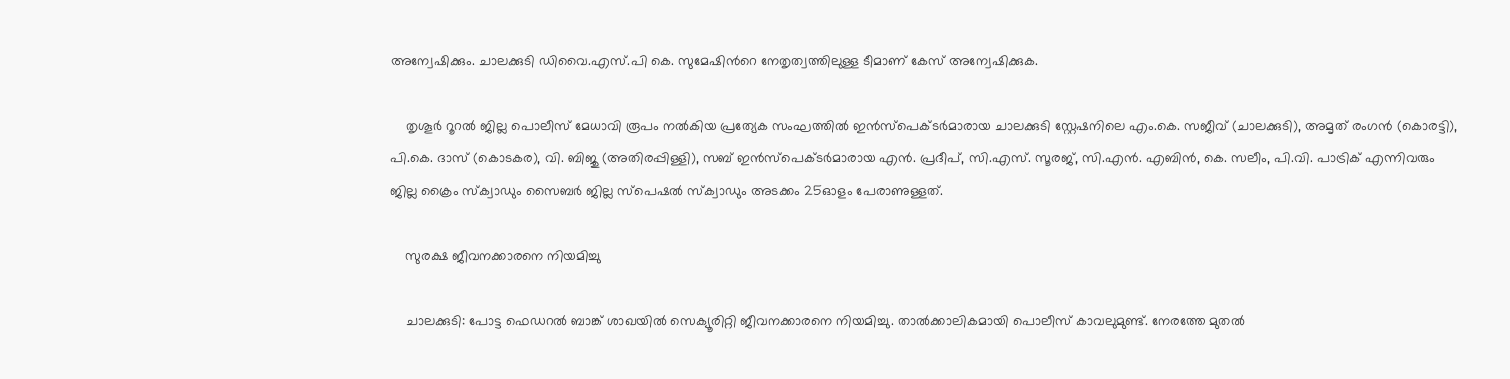അന്വേഷിക്കും. ചാലക്കുടി ഡിവൈ.എസ്.പി കെ. സുമേഷിന്‍റെ നേതൃത്വത്തിലുള്ള ടീമാണ് കേസ് അന്വേഷിക്കുക.

    തൃശൂർ റൂറൽ ജില്ല പൊലീസ് മേധാവി രൂപം നൽകിയ പ്രത്യേക സംഘത്തിൽ ഇൻസ്പെക്ടർമാരായ ചാലക്കുടി സ്റ്റേഷനിലെ എം.കെ. സജീവ് (ചാലക്കുടി), അമൃത് രംഗൻ (കൊരട്ടി), പി.കെ. ദാസ് (കൊടകര), വി. ബിജു (അതിരപ്പിള്ളി), സബ് ഇൻസ്പെക്ടർമാരായ എൻ. പ്രദീപ്, സി.എസ്. സൂരജ്, സി.എൻ. എബിൻ, കെ. സലീം, പി.വി. പാട്രിക് എന്നിവരും ജില്ല ക്രൈം സ്ക്വാഡും സൈബർ ജില്ല സ്പെഷൽ സ്ക്വാഡും അടക്കം 25ഓളം പേരാണുള്ളത്.

    സുരക്ഷ ജീവനക്കാരനെ നിയമിച്ചു

    ചാലക്കുടി: പോട്ട ഫെഡറൽ ബാങ്ക് ശാഖയിൽ സെക്യൂരിറ്റി ജീവനക്കാരനെ നിയമിച്ചു. താൽക്കാലികമായി പൊലീസ് കാവലുമുണ്ട്. നേരത്തേ മുതൽ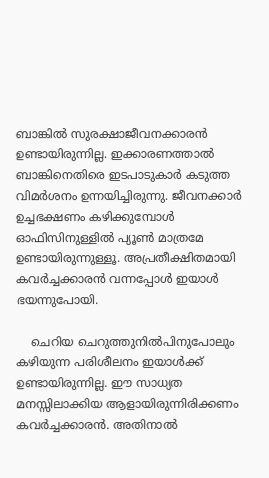ബാങ്കിൽ സുരക്ഷാജീവനക്കാരൻ ഉണ്ടായിരുന്നില്ല. ഇക്കാരണത്താൽ ബാങ്കിനെതിരെ ഇടപാടുകാർ കടുത്ത വിമർശനം ഉന്നയിച്ചിരുന്നു. ജീവനക്കാർ ഉച്ചഭക്ഷണം കഴിക്കുമ്പോൾ ഓഫിസിനുള്ളിൽ പ്യൂൺ മാത്രമേ ഉണ്ടായിരുന്നുള്ളൂ. അപ്രതീക്ഷിതമായി കവർച്ചക്കാരൻ വന്നപ്പോൾ ഇയാൾ ഭയന്നുപോയി.

    ചെറിയ ചെറുത്തുനിൽപിനുപോലും കഴിയുന്ന പരിശീലനം ഇയാൾക്ക് ഉണ്ടായിരുന്നില്ല. ഈ സാധ്യത മനസ്സിലാക്കിയ ആളായിരുന്നിരിക്കണം കവർച്ചക്കാരൻ. അതിനാൽ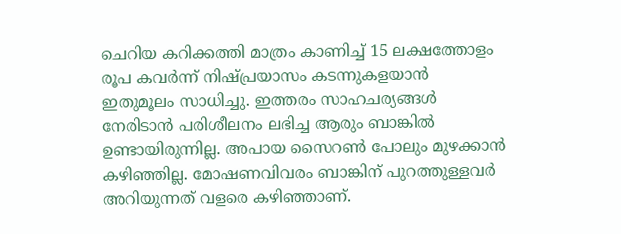ചെറിയ കറിക്കത്തി മാത്രം കാണിച്ച് 15 ലക്ഷത്തോളം രൂപ കവർന്ന് നിഷ്പ്രയാസം കടന്നുകളയാൻ ഇതുമൂലം സാധിച്ചു. ഇത്തരം സാഹചര്യങ്ങൾ നേരിടാൻ പരിശീലനം ലഭിച്ച ആരും ബാങ്കിൽ ഉണ്ടായിരുന്നില്ല. അപായ സൈറൺ പോലും മുഴക്കാൻ കഴിഞ്ഞില്ല. മോഷണവിവരം ബാങ്കിന് പുറത്തുള്ളവർ അറിയുന്നത് വളരെ കഴിഞ്ഞാണ്.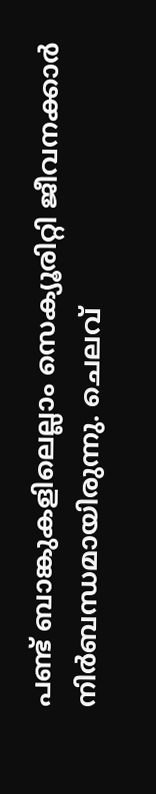പണ്ട് ബാങ്കുകളിലെല്ലാം സെക്യൂരിറ്റി ജീവനക്കാർ നിർബന്ധമായിരുന്നു. ചെലവ്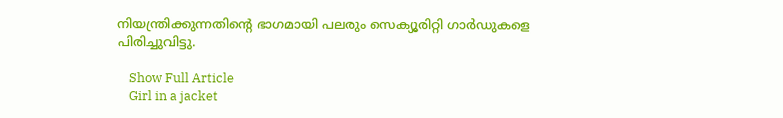നിയന്ത്രിക്കുന്നതിന്റെ ഭാഗമായി പലരും സെക്യൂരിറ്റി ഗാർഡുകളെ പിരിച്ചുവിട്ടു.

    Show Full Article
    Girl in a jacket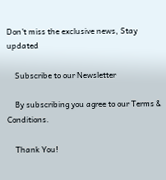Don't miss the exclusive news, Stay updated

    Subscribe to our Newsletter

    By subscribing you agree to our Terms & Conditions.

    Thank You!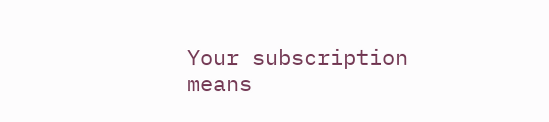Your subscription means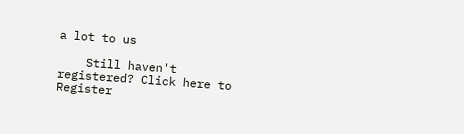a lot to us

    Still haven't registered? Click here to Register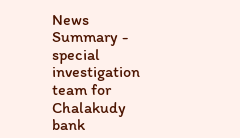News Summary - special investigation team for Chalakudy bank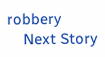robbery
    Next Story